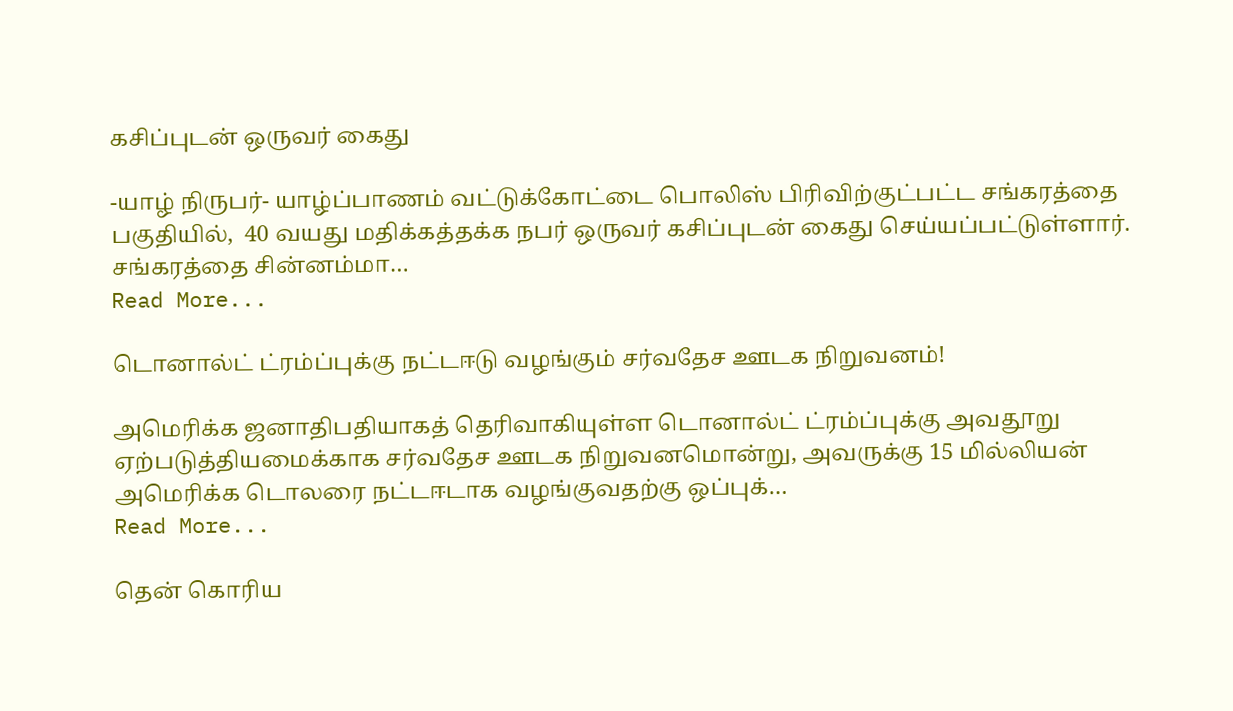கசிப்புடன் ஒருவர் கைது

-யாழ் நிருபர்- யாழ்ப்பாணம் வட்டுக்கோட்டை பொலிஸ் பிரிவிற்குட்பட்ட சங்கரத்தை பகுதியில்,  40 வயது மதிக்கத்தக்க நபர் ஒருவர் கசிப்புடன் கைது செய்யப்பட்டுள்ளார். சங்கரத்தை சின்னம்மா…
Read More...

டொனால்ட் ட்ரம்ப்புக்கு நட்டஈடு வழங்கும் சர்வதேச ஊடக நிறுவனம்!

அமெரிக்க ஜனாதிபதியாகத் தெரிவாகியுள்ள டொனால்ட் ட்ரம்ப்புக்கு அவதூறு ஏற்படுத்தியமைக்காக சர்வதேச ஊடக நிறுவனமொன்று, அவருக்கு 15 மில்லியன் அமெரிக்க டொலரை நட்டஈடாக வழங்குவதற்கு ஒப்புக்…
Read More...

தென் கொரிய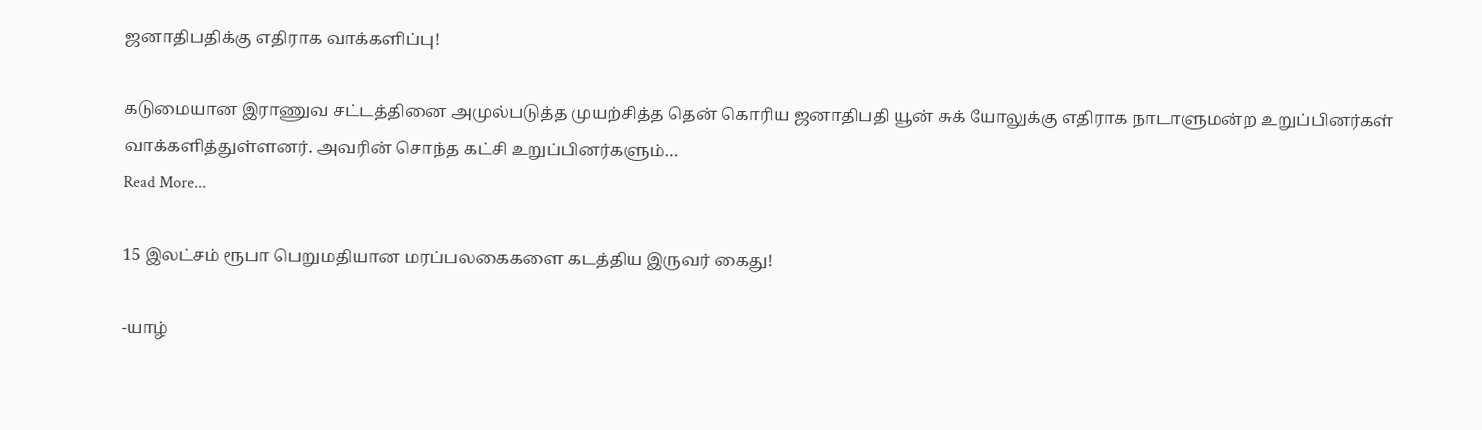ஜனாதிபதிக்கு எதிராக வாக்களிப்பு!

கடுமையான இராணுவ சட்டத்தினை அமுல்படுத்த முயற்சித்த தென் கொரிய ஜனாதிபதி யூன் சுக் யோலுக்கு எதிராக நாடாளுமன்ற உறுப்பினர்கள் வாக்களித்துள்ளனர். அவரின் சொந்த கட்சி உறுப்பினர்களும்…
Read More...

15 இலட்சம் ரூபா பெறுமதியான மரப்பலகைகளை கடத்திய இருவர் கைது!

-யாழ்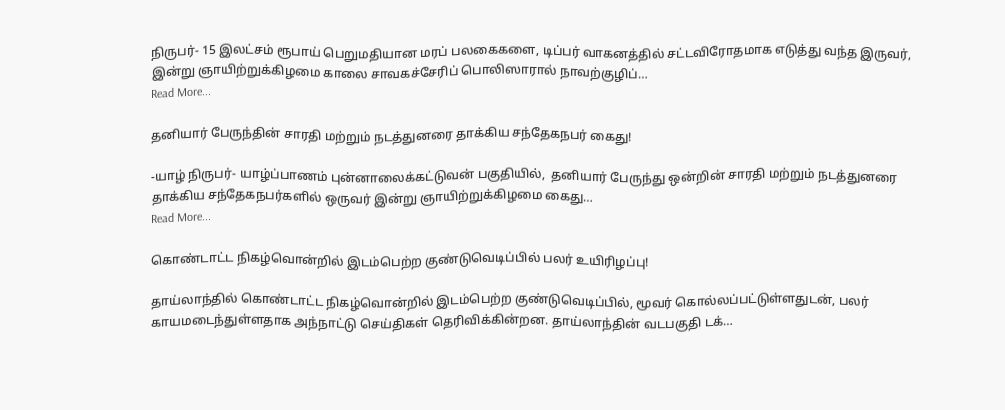நிருபர்- 15 இலட்சம் ரூபாய் பெறுமதியான மரப் பலகைகளை, டிப்பர் வாகனத்தில் சட்டவிரோதமாக எடுத்து வந்த இருவர்,  இன்று ஞாயிற்றுக்கிழமை காலை சாவகச்சேரிப் பொலிஸாரால் நாவற்குழிப்…
Read More...

தனியார் பேருந்தின் சாரதி மற்றும் நடத்துனரை தாக்கிய சந்தேகநபர் கைது!

-யாழ் நிருபர்- யாழ்ப்பாணம் புன்னாலைக்கட்டுவன் பகுதியில்,  தனியார் பேருந்து ஒன்றின் சாரதி மற்றும் நடத்துனரை தாக்கிய சந்தேகநபர்களில் ஒருவர் இன்று ஞாயிற்றுக்கிழமை கைது…
Read More...

கொண்டாட்ட நிகழ்வொன்றில் இடம்பெற்ற குண்டுவெடிப்பில் பலர் உயிரிழப்பு!

தாய்லாந்தில் கொண்டாட்ட நிகழ்வொன்றில் இடம்பெற்ற குண்டுவெடிப்பில், மூவர் கொல்லப்பட்டுள்ளதுடன், பலர் காயமடைந்துள்ளதாக அந்நாட்டு செய்திகள் தெரிவிக்கின்றன. தாய்லாந்தின் வடபகுதி டக்…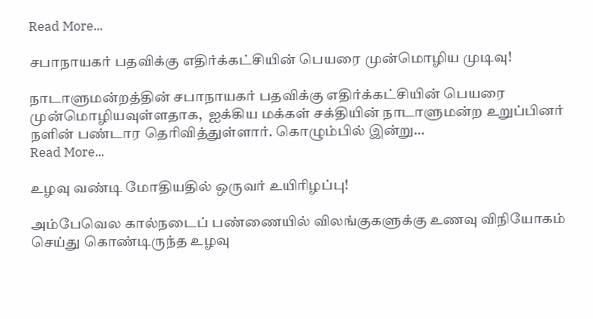Read More...

சபாநாயகர் பதவிக்கு எதிர்க்கட்சியின் பெயரை முன்மொழிய முடிவு!

நாடாளுமன்றத்தின் சபாநாயகர் பதவிக்கு எதிர்க்கட்சியின் பெயரை முன்மொழியவுள்ளதாக,  ஐக்கிய மக்கள் சக்தியின் நாடாளுமன்ற உறுப்பினர் நளின் பண்டார தெரிவித்துள்ளார். கொழும்பில் இன்று…
Read More...

உழவு வண்டி மோதியதில் ஒருவர் உயிரிழப்பு!

அம்பேவெல கால்நடைப் பண்ணையில் விலங்குகளுக்கு உணவு விநியோகம் செய்து கொண்டிருந்த உழவு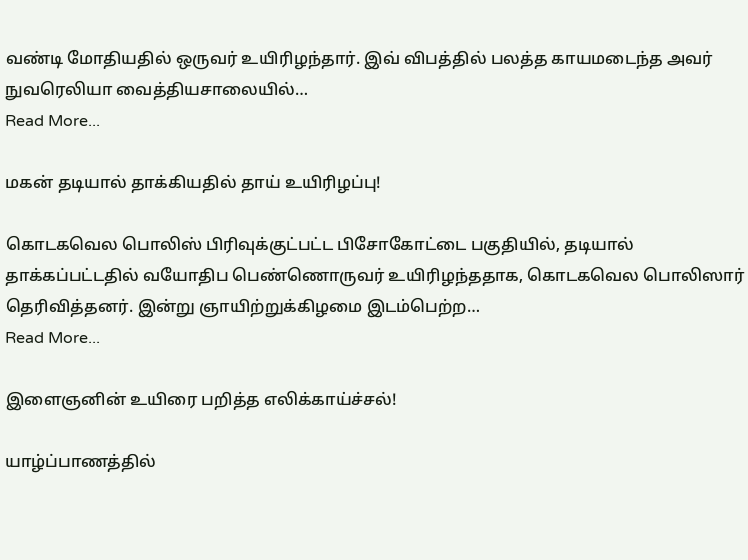வண்டி மோதியதில் ஒருவர் உயிரிழந்தார். இவ் விபத்தில் பலத்த காயமடைந்த அவர் நுவரெலியா வைத்தியசாலையில்…
Read More...

மகன் தடியால் தாக்கியதில் தாய் உயிரிழப்பு!

கொடகவெல பொலிஸ் பிரிவுக்குட்பட்ட பிசோகோட்டை பகுதியில், தடியால் தாக்கப்பட்டதில் வயோதிப பெண்ணொருவர் உயிரிழந்ததாக, கொடகவெல பொலிஸார் தெரிவித்தனர். இன்று ஞாயிற்றுக்கிழமை இடம்பெற்ற…
Read More...

இளைஞனின் உயிரை பறித்த எலிக்காய்ச்சல்!

யாழ்ப்பாணத்தில்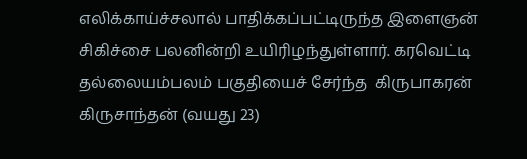எலிக்காய்ச்சலால் பாதிக்கப்பட்டிருந்த இளைஞன் சிகிச்சை பலனின்றி உயிரிழந்துள்ளார். கரவெட்டி  தல்லையம்பலம் பகுதியைச் சேர்ந்த  கிருபாகரன்  கிருசாந்தன் (வயது 23)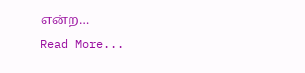என்ற…
Read More...